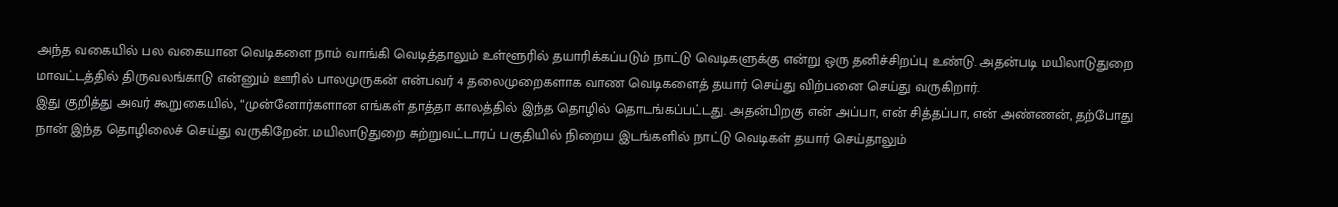அந்த வகையில் பல வகையான வெடிகளை நாம் வாங்கி வெடித்தாலும் உள்ளூரில் தயாரிக்கப்படும் நாட்டு வெடிகளுக்கு என்று ஒரு தனிச்சிறப்பு உண்டு. அதன்படி மயிலாடுதுறை மாவட்டத்தில் திருவலங்காடு என்னும் ஊரில் பாலமுருகன் என்பவர் 4 தலைமுறைகளாக வாண வெடிகளைத் தயார் செய்து விற்பனை செய்து வருகிறார்.
இது குறித்து அவர் கூறுகையில், “முன்னோர்களான எங்கள் தாத்தா காலத்தில் இந்த தொழில் தொடங்கப்பட்டது. அதன்பிறகு என் அப்பா, என் சித்தப்பா, என் அண்ணன், தற்போது நான் இந்த தொழிலைச் செய்து வருகிறேன். மயிலாடுதுறை சுற்றுவட்டாரப் பகுதியில் நிறைய இடங்களில் நாட்டு வெடிகள் தயார் செய்தாலும்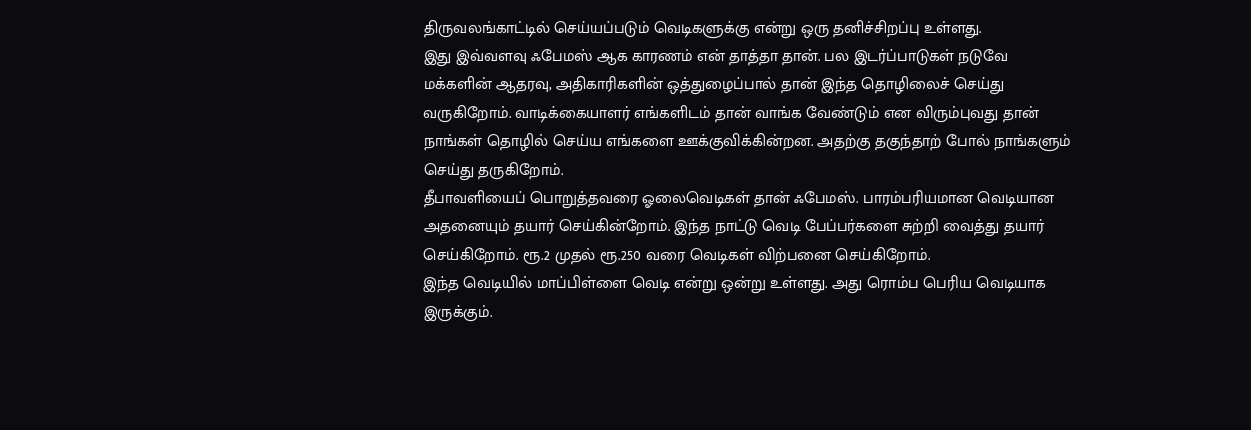திருவலங்காட்டில் செய்யப்படும் வெடிகளுக்கு என்று ஒரு தனிச்சிறப்பு உள்ளது.
இது இவ்வளவு ஃபேமஸ் ஆக காரணம் என் தாத்தா தான். பல இடர்ப்பாடுகள் நடுவே மக்களின் ஆதரவு, அதிகாரிகளின் ஒத்துழைப்பால் தான் இந்த தொழிலைச் செய்து வருகிறோம். வாடிக்கையாளர் எங்களிடம் தான் வாங்க வேண்டும் என விரும்புவது தான் நாங்கள் தொழில் செய்ய எங்களை ஊக்குவிக்கின்றன. அதற்கு தகுந்தாற் போல் நாங்களும் செய்து தருகிறோம்.
தீபாவளியைப் பொறுத்தவரை ஓலைவெடிகள் தான் ஃபேமஸ். பாரம்பரியமான வெடியான அதனையும் தயார் செய்கின்றோம். இந்த நாட்டு வெடி பேப்பர்களை சுற்றி வைத்து தயார் செய்கிறோம். ரூ.2 முதல் ரூ.250 வரை வெடிகள் விற்பனை செய்கிறோம்.
இந்த வெடியில் மாப்பிள்ளை வெடி என்று ஒன்று உள்ளது. அது ரொம்ப பெரிய வெடியாக இருக்கும்.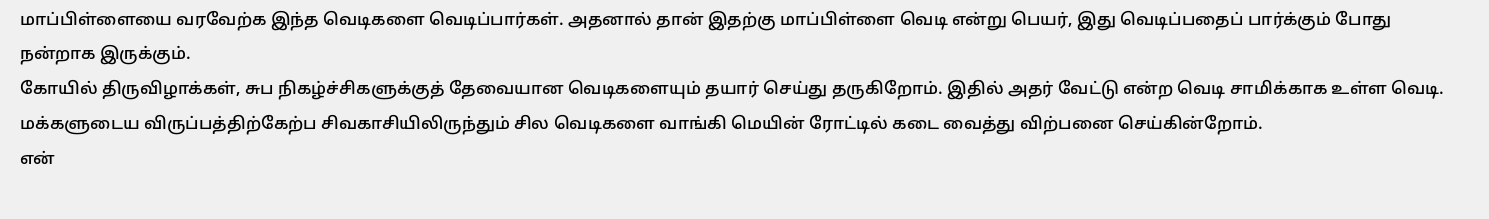மாப்பிள்ளையை வரவேற்க இந்த வெடிகளை வெடிப்பார்கள். அதனால் தான் இதற்கு மாப்பிள்ளை வெடி என்று பெயர், இது வெடிப்பதைப் பார்க்கும் போது நன்றாக இருக்கும்.
கோயில் திருவிழாக்கள், சுப நிகழ்ச்சிகளுக்குத் தேவையான வெடிகளையும் தயார் செய்து தருகிறோம். இதில் அதர் வேட்டு என்ற வெடி சாமிக்காக உள்ள வெடி. மக்களுடைய விருப்பத்திற்கேற்ப சிவகாசியிலிருந்தும் சில வெடிகளை வாங்கி மெயின் ரோட்டில் கடை வைத்து விற்பனை செய்கின்றோம்.
என்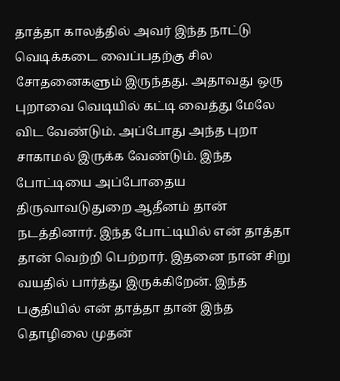தாத்தா காலத்தில் அவர் இந்த நாட்டு வெடிக்கடை வைப்பதற்கு சில சோதனைகளும் இருந்தது. அதாவது ஒரு புறாவை வெடியில் கட்டி வைத்து மேலே விட வேண்டும். அப்போது அந்த புறா சாகாமல் இருக்க வேண்டும். இந்த போட்டியை அப்போதைய திருவாவடுதுறை ஆதீனம் தான் நடத்தினார். இந்த போட்டியில் என் தாத்தா தான் வெற்றி பெற்றார். இதனை நான் சிறு வயதில் பார்த்து இருக்கிறேன். இந்த பகுதியில் என் தாத்தா தான் இந்த தொழிலை முதன்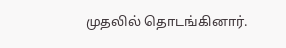முதலில் தொடங்கினார்.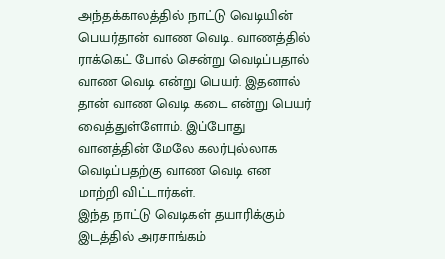அந்தக்காலத்தில் நாட்டு வெடியின் பெயர்தான் வாண வெடி. வாணத்தில் ராக்கெட் போல் சென்று வெடிப்பதால் வாண வெடி என்று பெயர். இதனால் தான் வாண வெடி கடை என்று பெயர் வைத்துள்ளோம். இப்போது வானத்தின் மேலே கலர்புல்லாக வெடிப்பதற்கு வாண வெடி என மாற்றி விட்டார்கள்.
இந்த நாட்டு வெடிகள் தயாரிக்கும் இடத்தில் அரசாங்கம்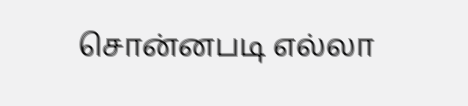சொன்னபடி எல்லா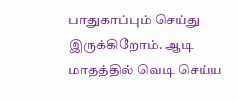பாதுகாப்பும் செய்து இருக்கிறோம். ஆடி மாதத்தில் வெடி செய்ய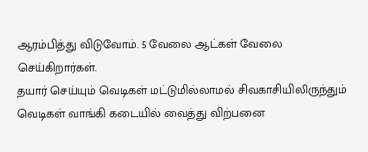ஆரம்பித்து விடுவோம். 5 வேலை ஆட்கள் வேலை செய்கிறார்கள்.
தயார் செய்யும் வெடிகள் மட்டுமில்லாமல் சிவகாசியிலிருந்தும் வெடிகள் வாங்கி கடையில் வைத்து விற்பனை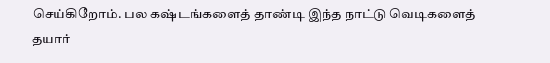செய்கிறோம். பல கஷ்டங்களைத் தாண்டி இந்த நாட்டு வெடிகளைத் தயார்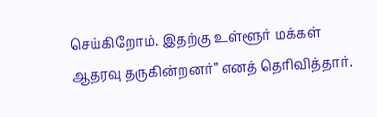செய்கிறோம். இதற்கு உள்ளூர் மக்கள் ஆதரவு தருகின்றனர்” எனத் தெரிவித்தார்.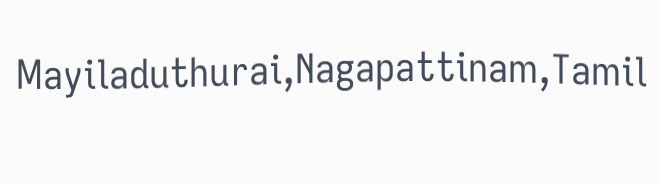Mayiladuthurai,Nagapattinam,Tamil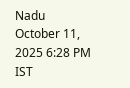Nadu
October 11, 2025 6:28 PM IST